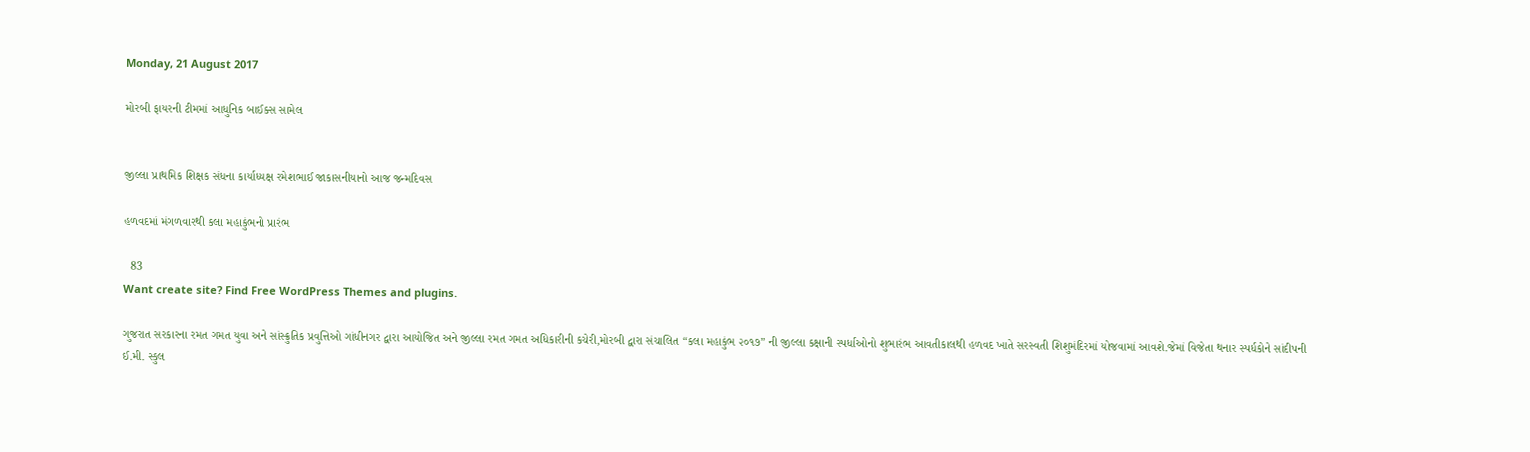Monday, 21 August 2017

મોરબી ફાયરની ટીમમાં આધુનિક બાઈક્સ સામેલ


જીલ્લા પ્રાથમિક શિક્ષક સંધના કાર્યાધ્યક્ષ રમેશભાઈ જાકાસનીયાનો આજ જન્મદિવસ

હળવદમાં મંગળવારથી કલા મહાકુંભનો પ્રારંભ

  83
Want create site? Find Free WordPress Themes and plugins.

ગુજરાત સરકારના રમત ગમત યુવા અને સાંસ્ક્રુતિક પ્રવુત્તિઓ ગાંધીનગર દ્વારા આયોજિત અને જીલ્લા રમત ગમત અધિકારીની કચેરી,મોરબી દ્વારા સંચાલિત “કલા મહાકુંભ ૨૦૧૭” ની જીલ્લા કક્ષાની સ્પર્ધાઓનો શુભારંભ આવતીકાલથી હળવદ ખાતે સરસ્વતી શિશુમંદિરમાં યોજવામાં આવશે.જેમાં વિજેતા થનાર સ્પર્ધકોને સાંદીપની ઈ.મી. સ્કુલ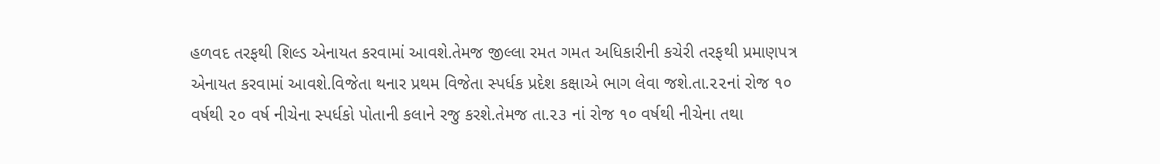હળવદ તરફથી શિલ્ડ એનાયત કરવામાં આવશે.તેમજ જીલ્લા રમત ગમત અધિકારીની કચેરી તરફથી પ્રમાણપત્ર એનાયત કરવામાં આવશે.વિજેતા થનાર પ્રથમ વિજેતા સ્પર્ધક પ્રદેશ કક્ષાએ ભાગ લેવા જશે.તા.૨૨નાં રોજ ૧૦ વર્ષથી ૨૦ વર્ષ નીચેના સ્પર્ધકો પોતાની કલાને રજુ કરશે.તેમજ તા.૨૩ નાં રોજ ૧૦ વર્ષથી નીચેના તથા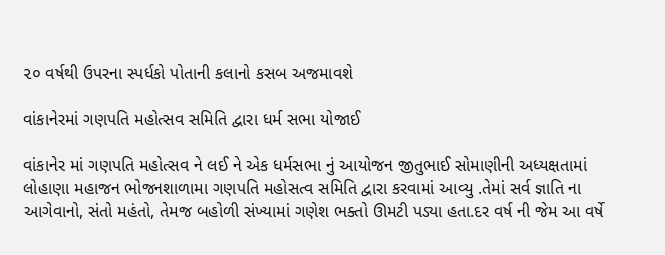૨૦ વર્ષથી ઉપરના સ્પર્ધકો પોતાની કલાનો કસબ અજમાવશે

વાંકાનેરમાં ગણપતિ મહોત્સવ સમિતિ દ્વારા ધર્મ સભા યોજાઈ

વાંકાનેર માં ગણપતિ મહોત્સવ ને લઈ ને એક ધર્મસભા નું આયોજન જીતુભાઈ સોમાણીની અધ્યક્ષતામાં લોહાણા મહાજન ભોજનશાળામા ગણપતિ મહોસત્વ સમિતિ દ્વારા કરવામાં આવ્યુ .તેમાં સર્વ જ્ઞાતિ ના આગેવાનો, સંતો મહંતો, તેમજ બહોળી સંખ્યામાં ગણેશ ભક્તો ઊમટી પડ્યા હતા.દર વર્ષ ની જેમ આ વર્ષે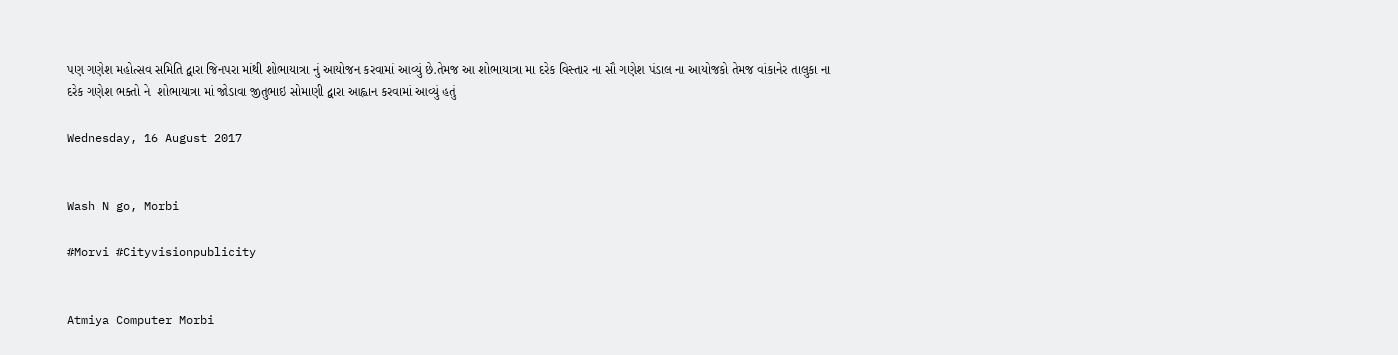પણ ગણેશ મહોત્સવ સમિતિ દ્વારા જિનપરા માંથી શોભાયાત્રા નું આયોજન કરવામાં આવ્યું છે.તેમજ આ શોભાયાત્રા મા દરેક વિસ્તાર ના સૌ ગણેશ પંડાલ ના આયોજકો તેમજ વાંકાનેર તાલુકા ના દરેક ગણેશ ભક્તો ને  શોભાયાત્રા માં જોડાવા જીતુભાઇ સોમાણી દ્વારા આહ્વાન કરવામાં આવ્યું હતું

Wednesday, 16 August 2017


Wash N go, Morbi

#Morvi #Cityvisionpublicity


Atmiya Computer Morbi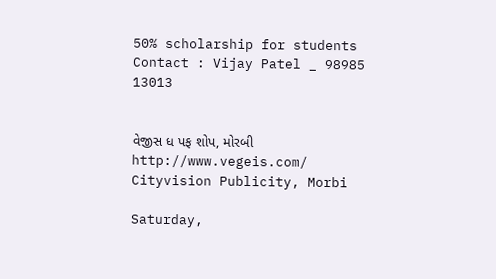50% scholarship for students
Contact : Vijay Patel _ 98985 13013


વેજીસ ધ પફ શોપ, મોરબી
http://www.vegeis.com/
Cityvision Publicity, Morbi

Saturday,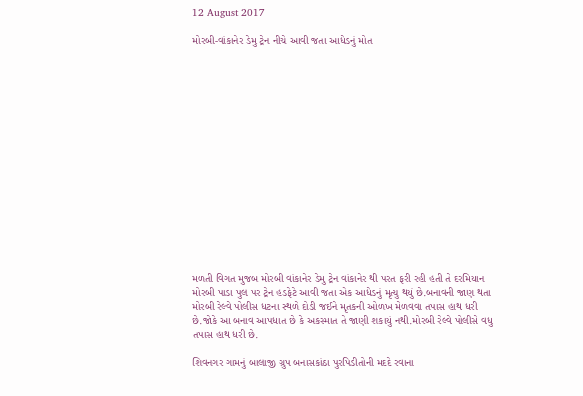12 August 2017

મોરબી-વાંકાનેર ડેમુ ટ્રેન નીચે આવી જતા આધેડનું મોત
















મળતી વિગત મુજબ મોરબી વાંકાનેર ડેમુ ટ્રેન વાંકાનેર થી પરત ફરી રહી હતી તે દરમિયાન મોરબી પાડા પુલ પર ટ્રેન હડફેટે આવી જતા એક આધેડનું મૃત્યુ થયું છે.બનાવની જાણ થતા મોરબી રેલ્વે પોલીસ ધટના સ્થળે દોડી જઈને મૃતકની ઓળખ મેળવવા તપાસ હાથ ધરી છે.જોકે આ બનાવ આપધાત છે કે અકસ્માત તે જાણી શકાયું નથી.મોરબી રેલ્વે પોલીસે વધુ તપાસ હાથ ધરી છે.

શિવનગર ગામનું બાલાજી ગ્રુપ બનાસકાંઠા પુરપિડીતોની મદદે રવાના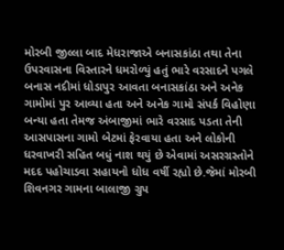મોરબી જીલ્લા બાદ મેધરાજાએ બનાસકાંઠા તથા તેના ઉપરવાસના વિસ્તારને ધમરોળ્યું હતું ભારે વરસાદને પગલે બનાસ નદીમાં ધોડાપુર આવતા બનાસકાંઠા અને અનેક ગામોમાં પુર આવ્યા હતા અને અનેક ગામો સંપર્ક વિહોણા બન્યા હતા તેમજ અંબાજીમાં ભારે વરસાદ પડતા તેની આસપાસના ગામો બેટમાં ફેરવાયા હતા અને લોકોની ધરવાખરી સહિત બધું નાશ થયું છે એવામાં અસરગ્રસ્તોને મદદ પહોચાડવા સહાયનો ધોધ વર્ષી રહ્યો છે.જેમાં મોરબી શિવનગર ગામના બાલાજી ગ્રુપ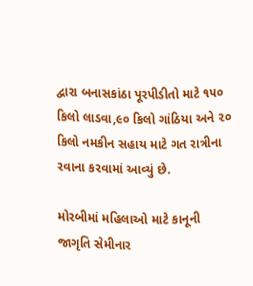દ્વારા બનાસકાંઠા પૂરપીડીતો માટે ૧૫૦ કિલો લાડવા,૯૦ કિલો ગાંઠિયા અને ૨૦ કિલો નમકીન સહાય માટે ગત રાત્રીના રવાના કરવામાં આવ્યું છે.

મોરબીમાં મહિલાઓ માટે કાનૂની જાગૃતિ સેમીનાર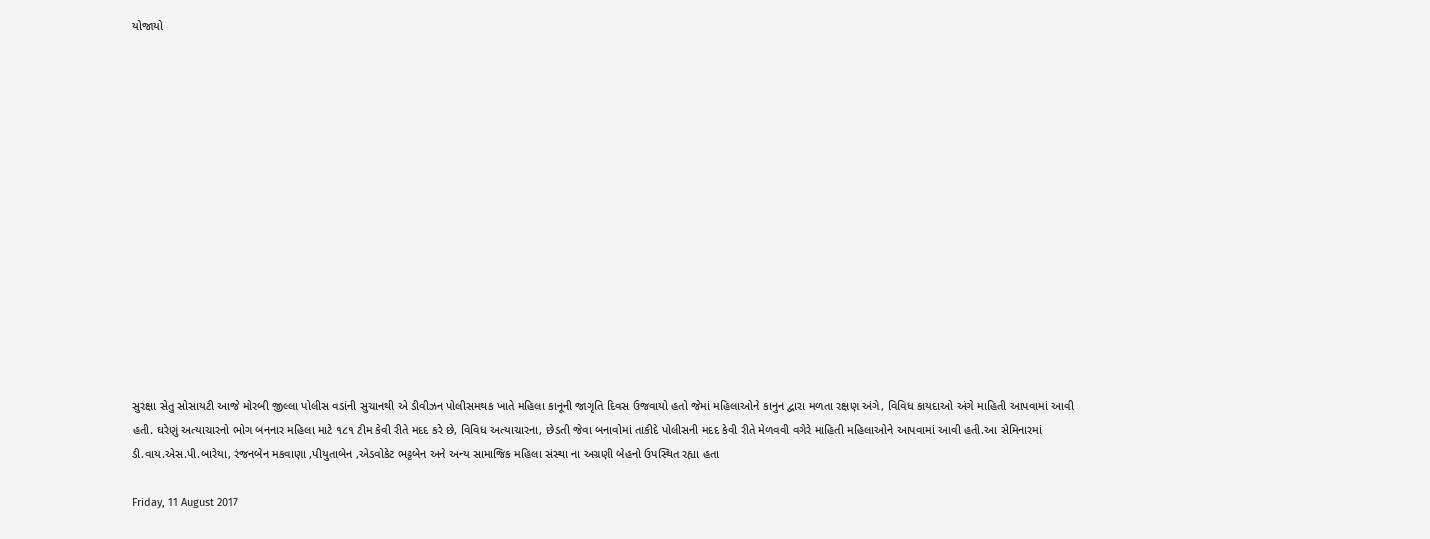યોજાયો















સુરક્ષા સેતુ સોસાયટી આજે મોરબી જીલ્લા પોલીસ વડાંની સુચાનથી એ ડીવીઝન પોલીસમથક ખાતે મહિલા કાનૂની જાગૃતિ દિવસ ઉજવાયો હતો જેમાં મહિલાઓને કાનુન દ્વારા મળતા રક્ષણ અંગે, વિવિધ કાયદાઓ અંગે માહિતી આપવામાં આવી હતી. ઘરેણું અત્યાચારનો ભોગ બનનાર મહિલા માટે ૧૮૧ ટીમ કેવી રીતે મદદ કરે છે, વિવિધ અત્યાચારના, છેડતી જેવા બનાવોમાં તાકીદે પોલીસની મદદ કેવી રીતે મેળવવી વગેરે માહિતી મહિલાઓને આપવામાં આવી હતી.આ સેમિનારમાં ડી.વાય.એસ.પી.બારેયા, રંજનબેન મકવાણા ,પીયુતાબેન ,એડવોકેટ ભટ્ટબેન અને અન્ય સામાજિક મહિલા સંસ્થા ના અગ્રણી બેહનો ઉપસ્થિત રહ્યા હતા

Friday, 11 August 2017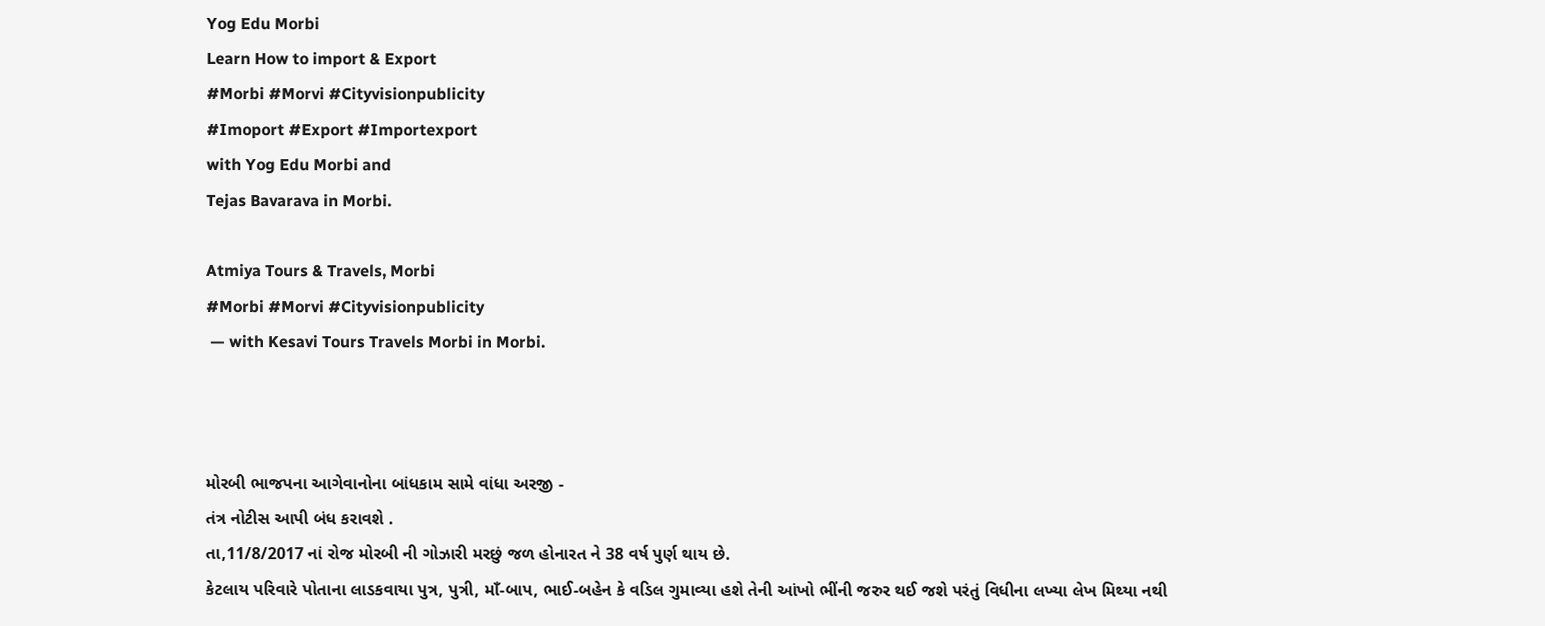Yog Edu Morbi
Learn How to import & Export
#Morbi #Morvi #Cityvisionpublicity
#Imoport #Export #Importexport
with Yog Edu Morbi and
Tejas Bavarava in Morbi.

Atmiya Tours & Travels, Morbi
#Morbi #Morvi #Cityvisionpublicity
 — with Kesavi Tours Travels Morbi in Morbi.



મોરબી ભાજપના આગેવાનોના બાંધકામ સામે વાંધા અરજી -
તંત્ર નોટીસ આપી બંધ કરાવશે .
તા,11/8/2017 નાં રોજ મોરબી ની ગોઝારી મરછું જળ હોનારત ને 38 વર્ષ પુર્ણ થાય છે.
કેટલાય પરિવારે પોતાના લાડકવાયા પુત્ર, પુત્રી, માઁ-બાપ, ભાઈ-બહેન કે વડિલ ગુમાવ્યા હશે તેની આંખો ભીંની જરુર થઈ જશે પરંતું વિધીના લખ્યા લેખ મિથ્યા નથી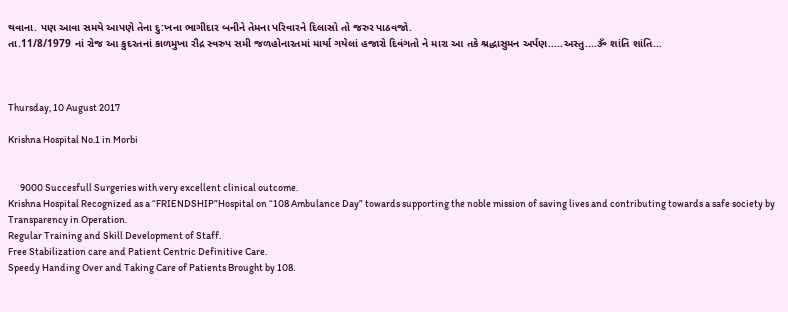થવાના. પણ આવા સમયે આપણે તેના દુ:ખના ભાગીદાર બનીને તેમના પરિવારને દિલાસો તો જરુર પાઠવજો.
તા.11/8/1979 નાં રોજ આ કુદરતનાં કાળમુખા રૌદ્ર સ્વરુપ સમી જળહોનારતમાં માર્યા ગયેલાં હજારો દિવંગતો ને મારા આ તકે શ્રદ્ધાસુમન અર્પણ.....અસ્તુ....ૐ શાંતિ શાંતિ...



Thursday, 10 August 2017

Krishna Hospital No.1 in Morbi


      9000 Succesfull Surgeries with very excellent clinical outcome.
Krishna Hospital Recognized as a “FRIENDSHIP”Hospital on “108 Ambulance Day” towards supporting the noble mission of saving lives and contributing towards a safe society by
Transparency in Operation.
Regular Training and Skill Development of Staff.
Free Stabilization care and Patient Centric Definitive Care.
Speedy Handing Over and Taking Care of Patients Brought by 108.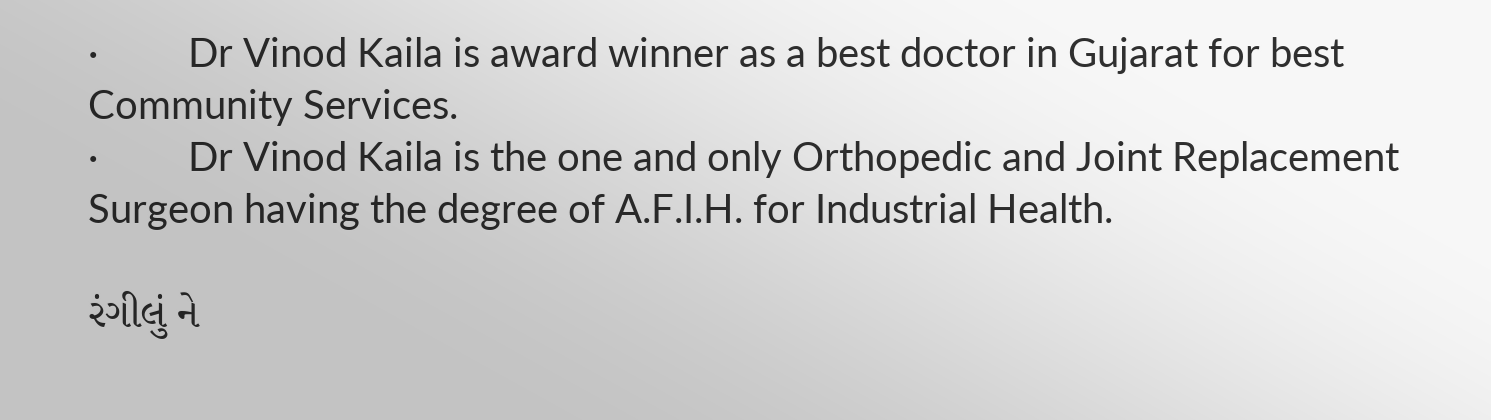·         Dr Vinod Kaila is award winner as a best doctor in Gujarat for best Community Services.
·         Dr Vinod Kaila is the one and only Orthopedic and Joint Replacement Surgeon having the degree of A.F.I.H. for Industrial Health.

રંગીલું ને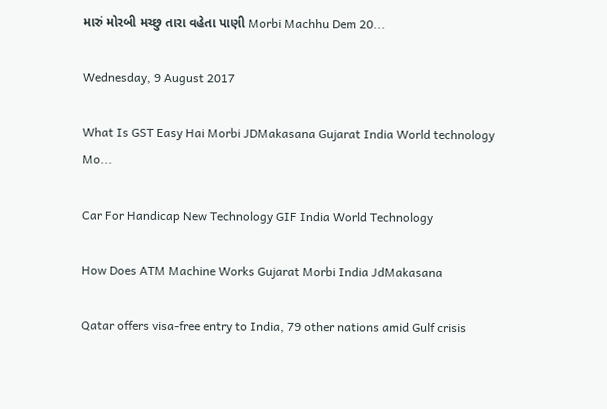મારું મોરબી મચ્છુ તારા વહેતા પાણી Morbi Machhu Dem 20...

Wednesday, 9 August 2017

What Is GST Easy Hai Morbi JDMakasana Gujarat India World technology Mo...

Car For Handicap New Technology GIF India World Technology

How Does ATM Machine Works Gujarat Morbi India JdMakasana

Qatar offers visa-free entry to India, 79 other nations amid Gulf crisis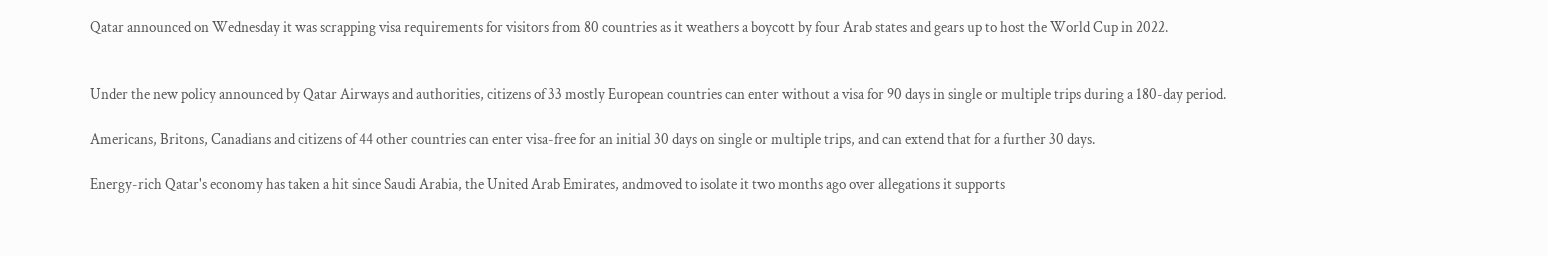Qatar announced on Wednesday it was scrapping visa requirements for visitors from 80 countries as it weathers a boycott by four Arab states and gears up to host the World Cup in 2022.


Under the new policy announced by Qatar Airways and authorities, citizens of 33 mostly European countries can enter without a visa for 90 days in single or multiple trips during a 180-day period.

Americans, Britons, Canadians and citizens of 44 other countries can enter visa-free for an initial 30 days on single or multiple trips, and can extend that for a further 30 days.

Energy-rich Qatar's economy has taken a hit since Saudi Arabia, the United Arab Emirates, andmoved to isolate it two months ago over allegations it supports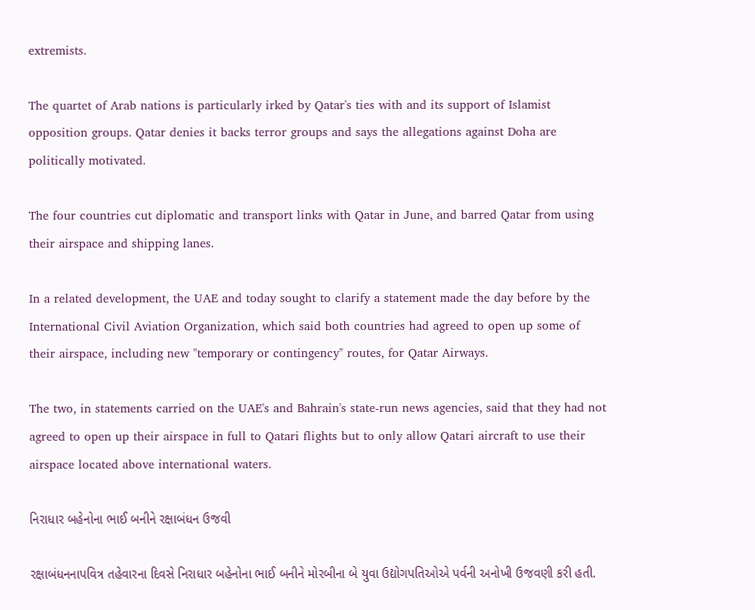extremists.

The quartet of Arab nations is particularly irked by Qatar's ties with and its support of Islamist opposition groups. Qatar denies it backs terror groups and says the allegations against Doha are politically motivated.

The four countries cut diplomatic and transport links with Qatar in June, and barred Qatar from using their airspace and shipping lanes.

In a related development, the UAE and today sought to clarify a statement made the day before by the International Civil Aviation Organization, which said both countries had agreed to open up some of their airspace, including new "temporary or contingency" routes, for Qatar Airways.

The two, in statements carried on the UAE's and Bahrain's state-run news agencies, said that they had not agreed to open up their airspace in full to Qatari flights but to only allow Qatari aircraft to use their airspace located above international waters.

નિરાધાર બહેનોના ભાઈ બનીને રક્ષાબંધન ઉજવી

રક્ષાબંધનનાપવિત્ર તહેવારના દિવસે નિરાધાર બહેનોના ભાઈ બનીને મોરબીના બે યુવા ઉદ્યોગપતિઓએ પર્વની અનોખી ઉજવણી કરી હતી.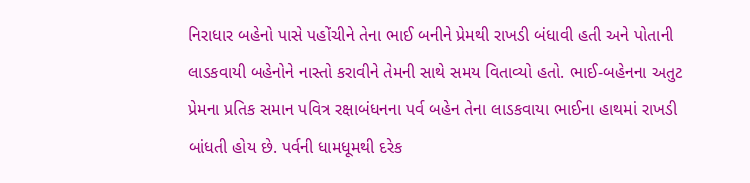નિરાધાર બહેનો પાસે પહોંચીને તેના ભાઈ બનીને પ્રેમથી રાખડી બંધાવી હતી અને પોતાની લાડકવાયી બહેનોને નાસ્તો કરાવીને તેમની સાથે સમય વિતાવ્યો હતો. ભાઈ-બહેનના અતુટ પ્રેમના પ્રતિક સમાન પવિત્ર રક્ષાબંધનના પર્વ બહેન તેના લાડકવાયા ભાઈના હાથમાં રાખડી બાંધતી હોય છે. પર્વની ધામધૂમથી દરેક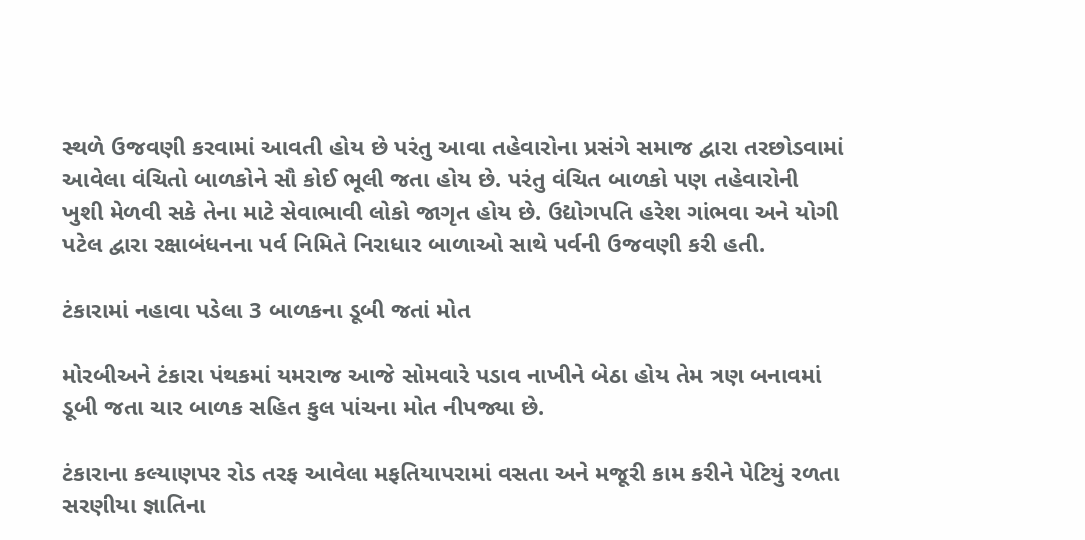સ્થળે ઉજવણી કરવામાં આવતી હોય છે પરંતુ આવા તહેવારોના પ્રસંગે સમાજ દ્વારા તરછોડવામાં આવેલા વંચિતો બાળકોને સૌ કોઈ ભૂલી જતા હોય છે. પરંતુ વંચિત બાળકો પણ તહેવારોની ખુશી મેળવી સકે તેના માટે સેવાભાવી લોકો જાગૃત હોય છે. ઉદ્યોગપતિ હરેશ ગાંભવા અને યોગી પટેલ દ્વારા રક્ષાબંધનના પર્વ નિમિતે નિરાધાર બાળાઓ સાથે પર્વની ઉજવણી કરી હતી.

ટંકારામાં નહાવા પડેલા 3 બાળકના ડૂબી જતાં મોત

મોરબીઅને ટંકારા પંથકમાં યમરાજ આજે સોમવારે પડાવ નાખીને બેઠા હોય તેમ ત્રણ બનાવમાં ડૂબી જતા ચાર બાળક સહિત કુલ પાંચના મોત નીપજ્યા છે.

ટંકારાના કલ્યાણપર રોડ તરફ આવેલા મફતિયાપરામાં વસતા અને મજૂરી કામ કરીને પેટિયું રળતા સરણીયા જ્ઞાતિના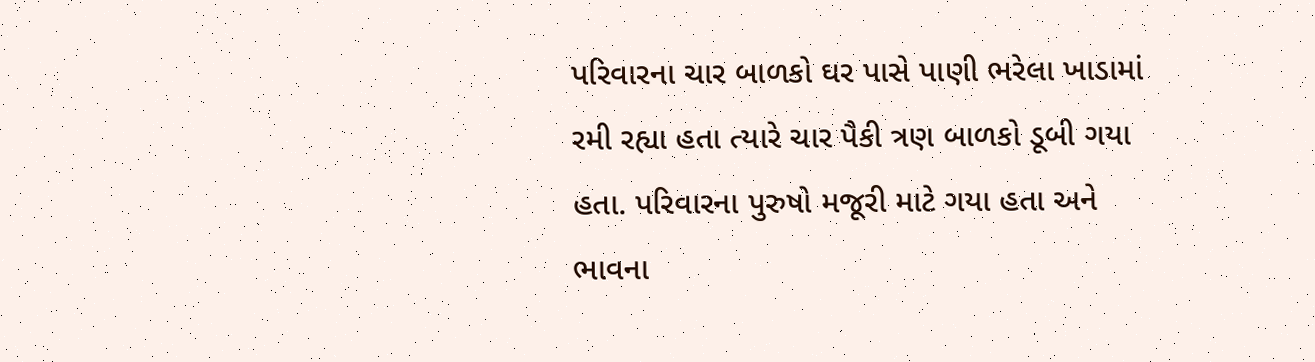પરિવારના ચાર બાળકો ઘર પાસે પાણી ભરેલા ખાડામાં રમી રહ્યા હતા ત્યારે ચાર પૈકી ત્રણ બાળકો ડૂબી ગયા હતા. પરિવારના પુરુષો મજૂરી માટે ગયા હતા અને ભાવના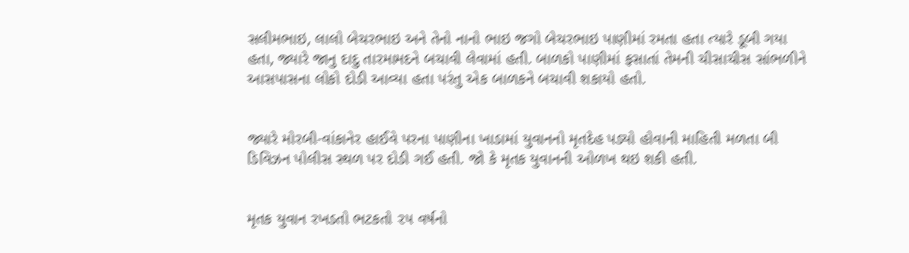સલીમભાઇ, લાલો બેચરભાઇ અને તેનો નાનો ભાઇ જગો બેચરભાઇ પાણીમાં રમતા હતા ત્યારે ડૂબી ગયા હતા, જ્યારે જાનુ દાદુ તારમામદને બચાવી લેવામાં હતી. બાળકો પાણીમાં ફસાતાં તેમની ચીસાચીસ સાંભળીને આસપાસના લોકો દોડી આવ્યા હતા પરંતુ એક બાળકને બચાવી શકાયો હતો.


જ્યારે મોરબી-વાંકાનેર હાઈવે પરના પાણીના ખાડામાં યુવાનનો મૃતદેહ પડ્યો હોવાની માહિતી મળતા બી ડિવિઝન પોલીસ સ્થળ પર દોડી ગઈ હતી. જો કે મૃતક યુવાનની ઓળખ થઇ શકી હતી.


મૃતક યુવાન રખડતો ભટકતો ૨૫ વર્ષનો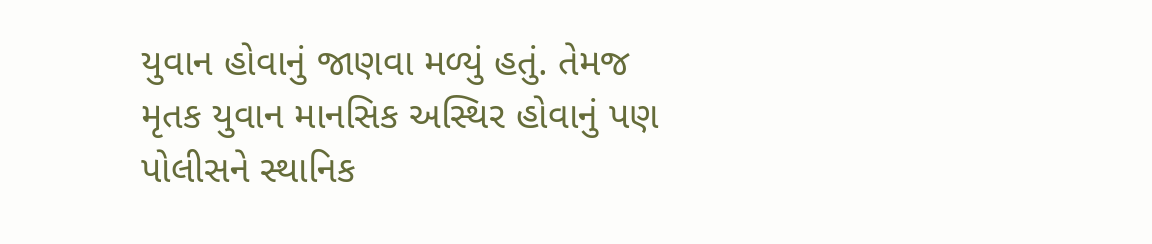યુવાન હોવાનું જાણવા મળ્યું હતું. તેમજ મૃતક યુવાન માનસિક અસ્થિર હોવાનું પણ પોલીસને સ્થાનિક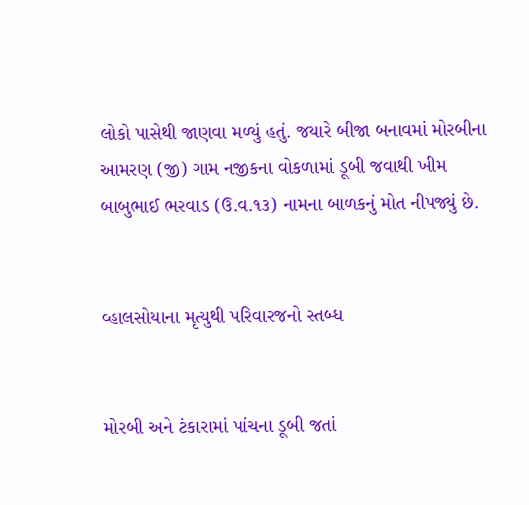લોકો પાસેથી જાણવા મળ્યું હતું. જયારે બીજા બનાવમાં મોરબીના આમરણ (જી) ગામ નજીકના વોકળામાં ડૂબી જવાથી ખીમ બાબુભાઈ ભરવાડ (ઉ.વ.૧૩) નામના બાળકનું મોત નીપજ્યું છે.


વ્હાલસોયાના મૃત્યુથી પરિવારજનો સ્તબ્ધ


મોરબી અને ટંકારામાં પાંચના ડૂબી જતાં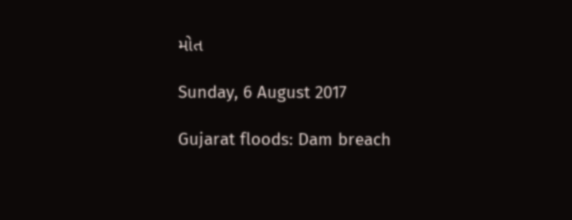મોત

Sunday, 6 August 2017

Gujarat floods: Dam breach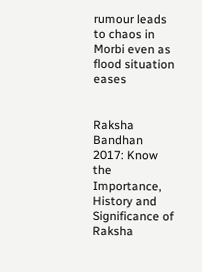rumour leads to chaos in Morbi even as flood situation eases


Raksha Bandhan 2017: Know the Importance, History and Significance of Raksha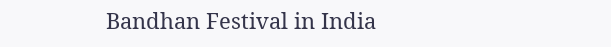Bandhan Festival in India